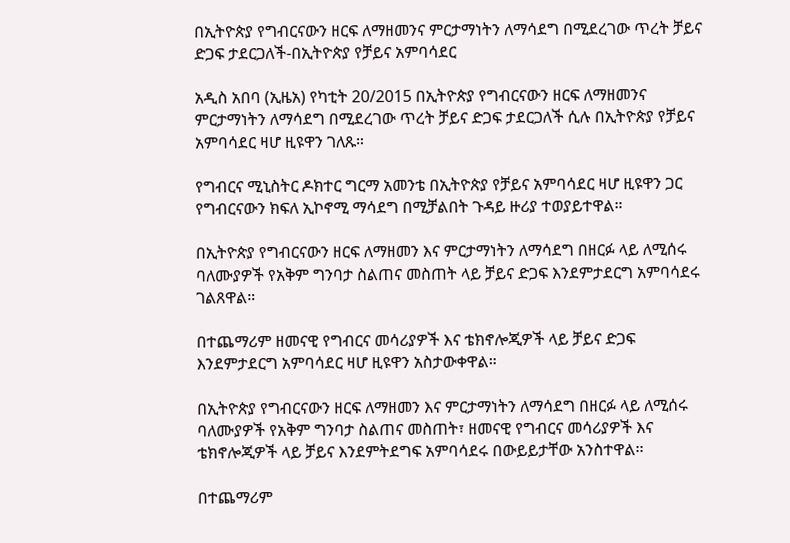በኢትዮጵያ የግብርናውን ዘርፍ ለማዘመንና ምርታማነትን ለማሳደግ በሚደረገው ጥረት ቻይና ድጋፍ ታደርጋለች-በኢትዮጵያ የቻይና አምባሳደር

አዲስ አበባ (ኢዜአ) የካቲት 20/2015 በኢትዮጵያ የግብርናውን ዘርፍ ለማዘመንና ምርታማነትን ለማሳደግ በሚደረገው ጥረት ቻይና ድጋፍ ታደርጋለች ሲሉ በኢትዮጵያ የቻይና አምባሳደር ዛሆ ዚዩዋን ገለጹ።

የግብርና ሚኒስትር ዶክተር ግርማ አመንቴ በኢትዮጵያ የቻይና አምባሳደር ዛሆ ዚዩዋን ጋር የግብርናውን ክፍለ ኢኮኖሚ ማሳደግ በሚቻልበት ጉዳይ ዙሪያ ተወያይተዋል።

በኢትዮጵያ የግብርናውን ዘርፍ ለማዘመን እና ምርታማነትን ለማሳደግ በዘርፉ ላይ ለሚሰሩ ባለሙያዎች የአቅም ግንባታ ስልጠና መስጠት ላይ ቻይና ድጋፍ እንደምታደርግ አምባሳደሩ ገልጸዋል።

በተጨማሪም ዘመናዊ የግብርና መሳሪያዎች እና ቴክኖሎጂዎች ላይ ቻይና ድጋፍ እንደምታደርግ አምባሳደር ዛሆ ዚዩዋን አስታውቀዋል።

በኢትዮጵያ የግብርናውን ዘርፍ ለማዘመን እና ምርታማነትን ለማሳደግ በዘርፉ ላይ ለሚሰሩ ባለሙያዎች የአቅም ግንባታ ስልጠና መስጠት፣ ዘመናዊ የግብርና መሳሪያዎች እና ቴክኖሎጂዎች ላይ ቻይና እንደምትደግፍ አምባሳደሩ በውይይታቸው አንስተዋል፡፡

በተጨማሪም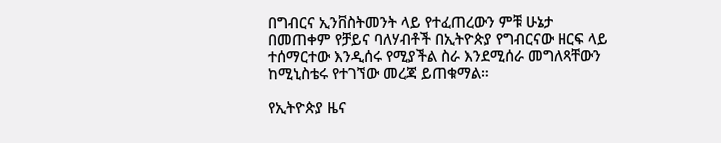በግብርና ኢንቨስትመንት ላይ የተፈጠረውን ምቹ ሁኔታ በመጠቀም የቻይና ባለሃብቶች በኢትዮጵያ የግብርናው ዘርፍ ላይ ተሰማርተው እንዲሰሩ የሚያችል ስራ እንደሚሰራ መግለጻቸውን ከሚኒስቴሩ የተገኘው መረጃ ይጠቁማል።

የኢትዮጵያ ዜና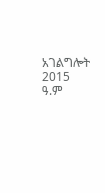አገልግሎት
2015
ዓ.ም